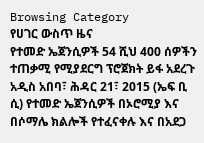Browsing Category
የሀገር ውስጥ ዜና
የተመድ ኤጀንሲዎች 54 ሺህ 400 ሰዎችን ተጠቃሚ የሚያደርግ ፕሮጀክት ይፋ አደረጉ
አዲስ አበባ፣ ሕዳር 21፣ 2015 (ኤፍ ቢ ሲ) የተመድ ኤጀንሲዎች በኦሮሚያ እና በሶማሌ ክልሎች የተፈናቀሉ እና በአደጋ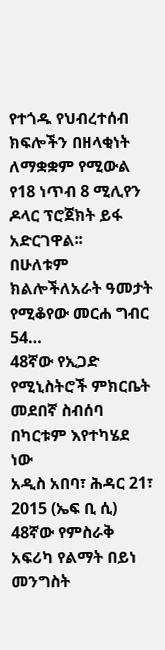የተጎዱ የህብረተሰብ ክፍሎችን በዘላቂነት ለማቋቋም የሚውል የ18 ነጥብ 8 ሚሊየን ዶላር ፕሮጀክት ይፋ አድርገዋል፡፡
በሁለቱም ክልሎችለአራት ዓመታት የሚቆየው መርሐ ግብር 54…
48ኛው የኢጋድ የሚኒስትሮች ምክርቤት መደበኛ ስብሰባ በካርቱም እየተካሄደ ነው
አዲስ አበባ፣ ሕዳር 21፣ 2015 (ኤፍ ቢ ሲ) 48ኛው የምስራቅ አፍሪካ የልማት በይነ መንግስት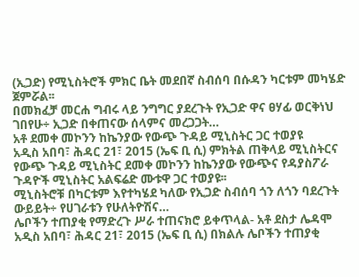(ኢጋድ) የሚኒስትሮች ምክር ቤት መደበኛ ስብሰባ በሱዳን ካርቱም መካሄድ ጀምሯል፡፡
በመክፈቻ መርሐ ግብሩ ላይ ንግግር ያደረጉት የኢጋድ ዋና ፀሃፊ ወርቅነህ ገበየሁ÷ ኢጋድ በቀጠናው ሰላምና መረጋጋት…
አቶ ደመቀ መኮንን ከኬንያው የውጭ ጉዳይ ሚኒስትር ጋር ተወያዩ
አዲስ አበባ፣ ሕዳር 21፣ 2015 (ኤፍ ቢ ሲ) ምክትል ጠቅላይ ሚኒስትርና የውጭ ጉዳይ ሚኒስትር ደመቀ መኮንን ከኬንያው የውጭና የዳያስፖራ ጉዳዮች ሚኒስትር አልፍሬድ ሙቱዋ ጋር ተወያዩ፡፡
ሚኒስትሮቹ በካርቱም እየተካሄደ ካለው የኢጋድ ስብሰባ ጎን ለጎን ባደረጉት ውይይት÷ የሀገራቱን የሁለትዮሽና…
ሌቦችን ተጠያቂ የማድረጉ ሥራ ተጠናክሮ ይቀጥላል- አቶ ደስታ ሌዳሞ
አዲስ አበባ፣ ሕዳር 21፣ 2015 (ኤፍ ቢ ሲ) በክልሉ ሌቦችን ተጠያቂ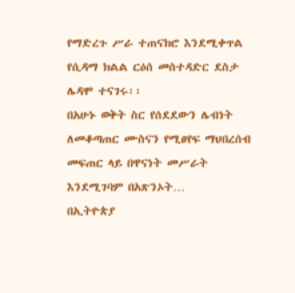የማድረጉ ሥራ ተጠናክሮ እንደሚቀጥል የሲዳማ ክልል ርዕሰ መስተዳድር ደስታ ሌዳሞ ተናገሩ፡፡
በአሁኑ ወቅት ስር የሰደደውን ሌብነት ለመቆጣጠር ሙስናን የሚፀየፍ ማህበረሰብ መፍጠር ላይ በዋናነት መሥራት እንደሚገባም በአጽንኦት…
በኢትዮጵያ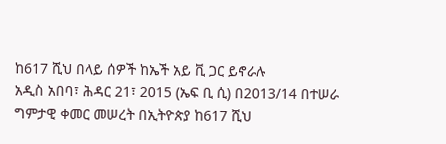ከ617 ሺህ በላይ ሰዎች ከኤች አይ ቪ ጋር ይኖራሉ
አዲስ አበባ፣ ሕዳር 21፣ 2015 (ኤፍ ቢ ሲ) በ2013/14 በተሠራ ግምታዊ ቀመር መሠረት በኢትዮጵያ ከ617 ሺህ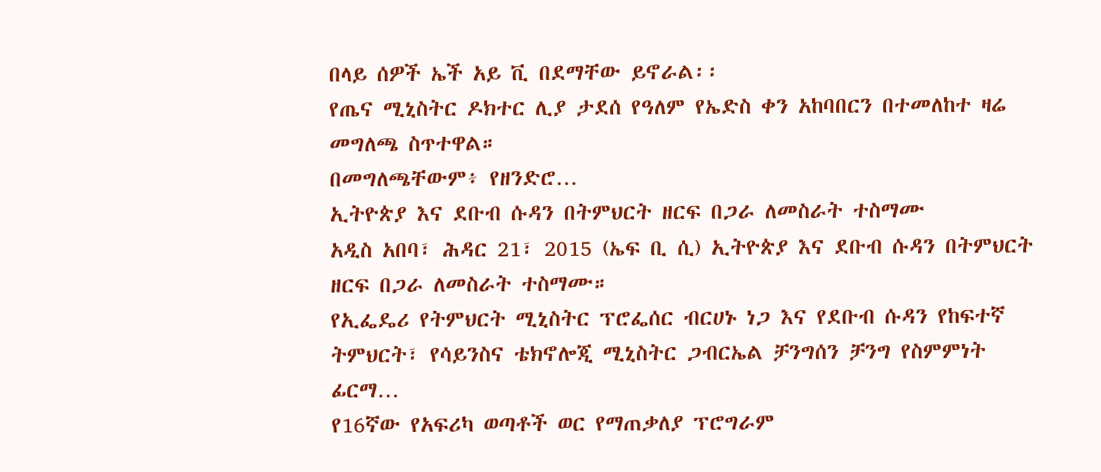በላይ ሰዎች ኤች አይ ቪ በደማቸው ይኖራል፡፡
የጤና ሚኒስትር ዶክተር ሊያ ታደሰ የዓለም የኤድስ ቀን አከባበርን በተመለከተ ዛሬ መግለጫ ስጥተዋል።
በመግለጫቸውም፥ የዘንድሮ…
ኢትዮጵያ እና ደቡብ ሱዳን በትምህርት ዘርፍ በጋራ ለመስራት ተስማሙ
አዲስ አበባ፣ ሕዳር 21፣ 2015 (ኤፍ ቢ ሲ) ኢትዮጵያ እና ደቡብ ሱዳን በትምህርት ዘርፍ በጋራ ለመስራት ተስማሙ።
የኢፌዴሪ የትምህርት ሚኒስትር ፕሮፌሰር ብርሀኑ ነጋ እና የደቡብ ሱዳን የከፍተኛ ትምህርት፣ የሳይንስና ቴክኖሎጂ ሚኒስትር ጋብርኤል ቻንግሰን ቻንግ የስምምነት ፊርማ…
የ16ኛው የአፍሪካ ወጣቶች ወር የማጠቃለያ ፕሮግራም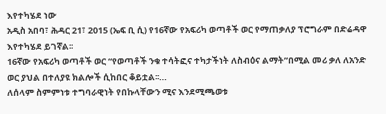እየተካሄደ ነው
አዲስ አበባ፣ ሕዳር 21፣ 2015 (ኤፍ ቢ ሲ) የ16ኛው የአፍሪካ ወጣቶች ወር የማጠቃለያ ፕሮግራም በድሬዳዋ እየተካሄደ ይገኛል፡፡
16ኛው የአፍሪካ ወጣቶች ወር “የወጣቶች ንቁ ተሳትፎና ተካታችነት ለስብዕና ልማት”በሚል መሪ ቃለ ለአንድ ወር ያህል በተለያዩ ክልሎች ሲከበር ቆይቷል፡፡…
ለሰላም ስምምነቱ ተግባራዊነት የበኩላቸውን ሚና እንደሚጫወቱ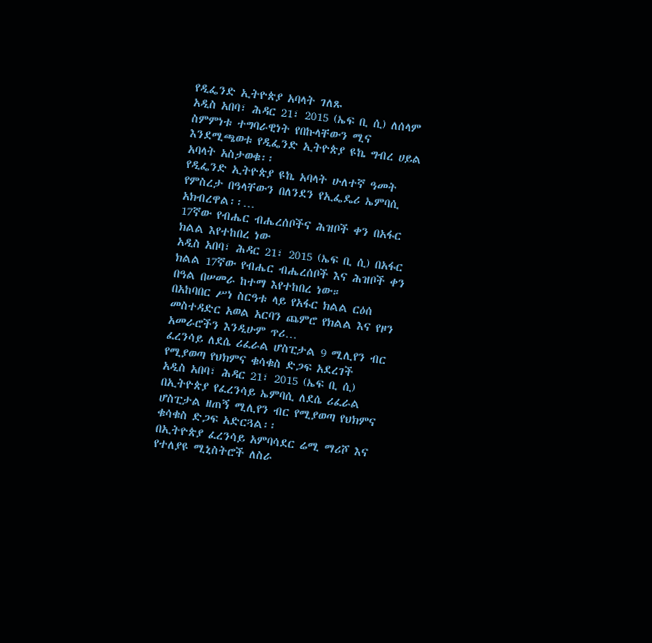የዲፌንድ ኢትዮጵያ አባላት ገለጹ
አዲስ አበባ፣ ሕዳር 21፣ 2015 (ኤፍ ቢ ሲ) ለሰላም ስምምነቱ ተግባራዊነት የበኩላቸውን ሚና እንደሚጫወቱ የዲፌንድ ኢትዮጵያ ዩኬ ግብረ ሀይል አባላት አስታወቁ፡፡
የዲፌንድ ኢትዮጵያ ዩኬ አባላት ሁለተኛ ዓመት የምስረታ በዓላቸውን በለንደን የኢፌዴሪ ኤምባሲ አክብረዋል፡፡…
17ኛው የብሔር ብሔረሰቦችና ሕዝቦች ቀን በአፋር ክልል እየተከበረ ነው
አዲስ አበባ፣ ሕዳር 21፣ 2015 (ኤፍ ቢ ሲ) በአፋር ክልል 17ኛው የብሔር ብሔረሰቦች እና ሕዝቦች ቀን በዓል በሠመራ ከተማ እየተከበረ ነው።
በአከባበር ሥነ ስርዓቱ ላይ የአፋር ክልል ርዕሰ መስተዳድር አወል አርባን ጨምሮ የክልል እና የዞን አመራሮችን እንዲሁም ጥሪ…
ፈረንሳይ ለደሴ ሪፈራል ሆስፒታል 9 ሚሊየን ብር የሚያወጣ የህክምና ቁሳቁስ ድጋፍ አደረገች
አዲስ አበባ፣ ሕዳር 21፣ 2015 (ኤፍ ቢ ሲ) በኢትዮጵያ የፈረንሳይ ኤምባሲ ለደሴ ሪፈራል ሆስፒታል ዘጠኝ ሚሊየን ብር የሚያወጣ የህክምና ቁሳቁስ ድጋፍ አድርጓል፡፡
በኢትዮጵያ ፈረንሳይ አምባሳደር ሬሚ ማሪሾ እና የተለያዩ ሚኒስትሮች ለስራ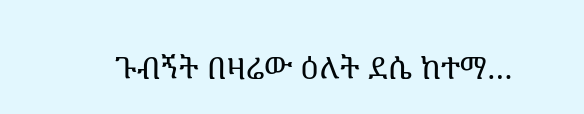ጉብኝት በዛሬው ዕለት ደሴ ከተማ…